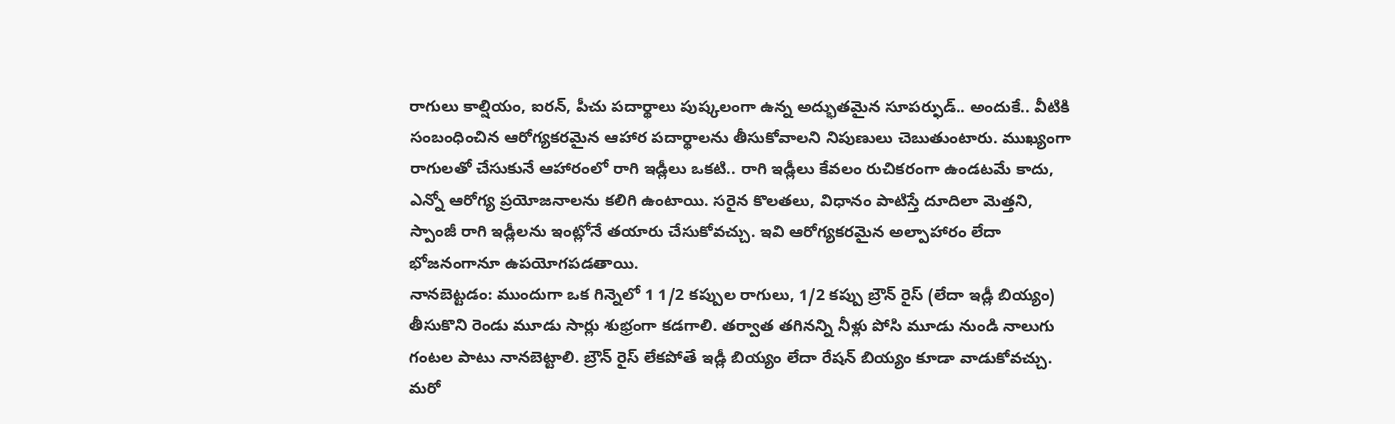రాగులు కాల్షియం, ఐరన్, పీచు పదార్థాలు పుష్కలంగా ఉన్న అద్భుతమైన సూపర్ఫుడ్.. అందుకే.. వీటికి సంబంధించిన ఆరోగ్యకరమైన ఆహార పదార్థాలను తీసుకోవాలని నిపుణులు చెబుతుంటారు. ముఖ్యంగా రాగులతో చేసుకునే ఆహారంలో రాగి ఇడ్లీలు ఒకటి.. రాగి ఇడ్లీలు కేవలం రుచికరంగా ఉండటమే కాదు, ఎన్నో ఆరోగ్య ప్రయోజనాలను కలిగి ఉంటాయి. సరైన కొలతలు, విధానం పాటిస్తే దూదిలా మెత్తని, స్పాంజీ రాగి ఇడ్లీలను ఇంట్లోనే తయారు చేసుకోవచ్చు. ఇవి ఆరోగ్యకరమైన అల్పాహారం లేదా భోజనంగానూ ఉపయోగపడతాయి.
నానబెట్టడం: ముందుగా ఒక గిన్నెలో 1 1/2 కప్పుల రాగులు, 1/2 కప్పు బ్రౌన్ రైస్ (లేదా ఇడ్లీ బియ్యం) తీసుకొని రెండు మూడు సార్లు శుభ్రంగా కడగాలి. తర్వాత తగినన్ని నీళ్లు పోసి మూడు నుండి నాలుగు గంటల పాటు నానబెట్టాలి. బ్రౌన్ రైస్ లేకపోతే ఇడ్లీ బియ్యం లేదా రేషన్ బియ్యం కూడా వాడుకోవచ్చు.
మరో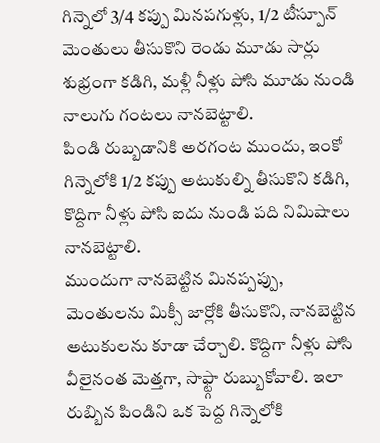గిన్నెలో 3/4 కప్పు మినపగుళ్లు, 1/2 టీస్పూన్ మెంతులు తీసుకొని రెండు మూడు సార్లు శుభ్రంగా కడిగి, మళ్లీ నీళ్లు పోసి మూడు నుండి నాలుగు గంటలు నానబెట్టాలి.
పిండి రుబ్బడానికి అరగంట ముందు, ఇంకో గిన్నెలోకి 1/2 కప్పు అటుకుల్ని తీసుకొని కడిగి, కొద్దిగా నీళ్లు పోసి ఐదు నుండి పది నిమిషాలు నానబెట్టాలి.
ముందుగా నానబెట్టిన మినప్పప్పు, మెంతులను మిక్సీ జార్లోకి తీసుకొని, నానబెట్టిన అటుకులను కూడా చేర్చాలి. కొద్దిగా నీళ్లు పోసి వీలైనంత మెత్తగా, సాఫ్ట్గా రుబ్బుకోవాలి. ఇలా రుబ్బిన పిండిని ఒక పెద్ద గిన్నెలోకి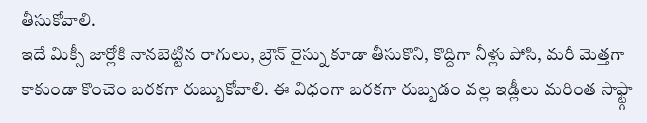తీసుకోవాలి.
ఇదే మిక్సీ జార్లోకి నానబెట్టిన రాగులు, బ్రౌన్ రైస్ను కూడా తీసుకొని, కొద్దిగా నీళ్లు పోసి, మరీ మెత్తగా కాకుండా కొంచెం బరకగా రుబ్బుకోవాలి. ఈ విధంగా బరకగా రుబ్బడం వల్ల ఇడ్లీలు మరింత సాఫ్ట్గా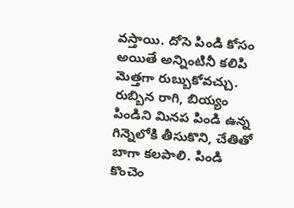వస్తాయి. దోసె పిండి కోసం అయితే అన్నింటినీ కలిపి మెత్తగా రుబ్బుకోవచ్చు.
రుబ్బిన రాగి, బియ్యం పిండిని మినప పిండి ఉన్న గిన్నెలోకి తీసుకొని, చేతితో బాగా కలపాలి. పిండి కొంచెం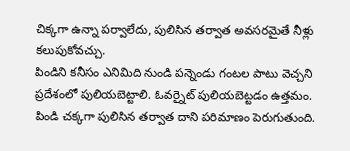చిక్కగా ఉన్నా పర్వాలేదు, పులిసిన తర్వాత అవసరమైతే నీళ్లు కలుపుకోవచ్చు.
పిండిని కనీసం ఎనిమిది నుండి పన్నెండు గంటల పాటు వెచ్చని ప్రదేశంలో పులియబెట్టాలి. ఓవర్నైట్ పులియబెట్టడం ఉత్తమం. పిండి చక్కగా పులిసిన తర్వాత దాని పరిమాణం పెరుగుతుంది.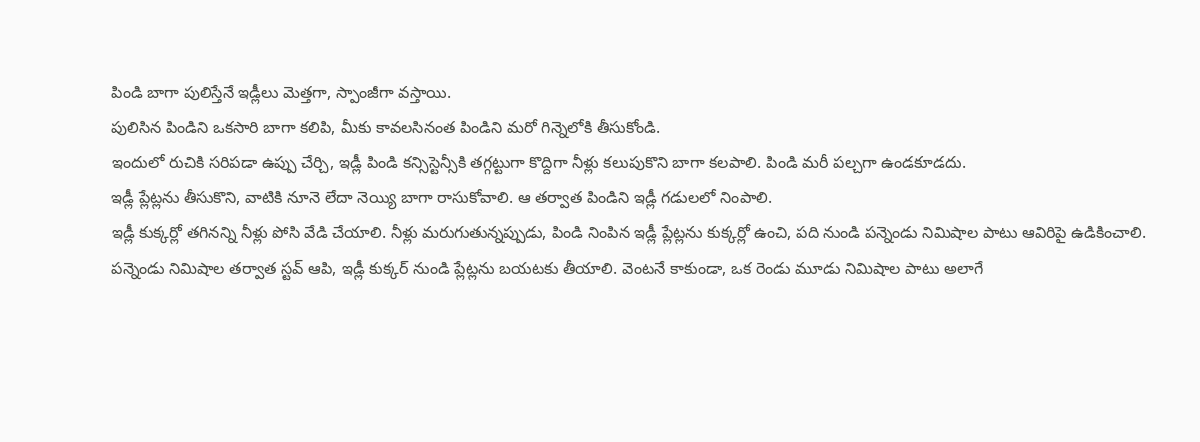పిండి బాగా పులిస్తేనే ఇడ్లీలు మెత్తగా, స్పాంజీగా వస్తాయి.
పులిసిన పిండిని ఒకసారి బాగా కలిపి, మీకు కావలసినంత పిండిని మరో గిన్నెలోకి తీసుకోండి.
ఇందులో రుచికి సరిపడా ఉప్పు చేర్చి, ఇడ్లీ పిండి కన్సిస్టెన్సీకి తగ్గట్టుగా కొద్దిగా నీళ్లు కలుపుకొని బాగా కలపాలి. పిండి మరీ పల్చగా ఉండకూడదు.
ఇడ్లీ ప్లేట్లను తీసుకొని, వాటికి నూనె లేదా నెయ్యి బాగా రాసుకోవాలి. ఆ తర్వాత పిండిని ఇడ్లీ గడులలో నింపాలి.
ఇడ్లీ కుక్కర్లో తగినన్ని నీళ్లు పోసి వేడి చేయాలి. నీళ్లు మరుగుతున్నప్పుడు, పిండి నింపిన ఇడ్లీ ప్లేట్లను కుక్కర్లో ఉంచి, పది నుండి పన్నెండు నిమిషాల పాటు ఆవిరిపై ఉడికించాలి.
పన్నెండు నిమిషాల తర్వాత స్టవ్ ఆపి, ఇడ్లీ కుక్కర్ నుండి ప్లేట్లను బయటకు తీయాలి. వెంటనే కాకుండా, ఒక రెండు మూడు నిమిషాల పాటు అలాగే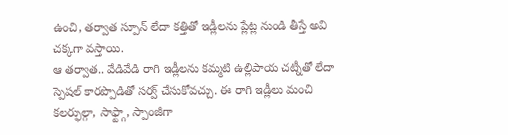ఉంచి, తర్వాత స్పూన్ లేదా కత్తితో ఇడ్లీలను ప్లేట్ల నుండి తీస్తే అవి చక్కగా వస్తాయి.
ఆ తర్వాత.. వేడివేడి రాగి ఇడ్లీలను కమ్మటి ఉల్లిపాయ చట్నీతో లేదా స్పెషల్ కారప్పొడితో సర్వ్ చేసుకోవచ్చు. ఈ రాగి ఇడ్లీలు మంచి కలర్ఫుల్గా, సాఫ్ట్గా, స్పాంజీగా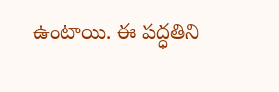ఉంటాయి. ఈ పద్ధతిని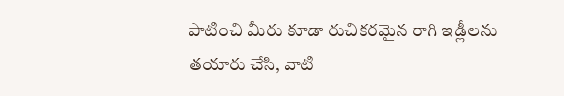పాటించి మీరు కూడా రుచికరమైన రాగి ఇడ్లీలను తయారు చేసి, వాటి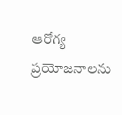ఆరోగ్య ప్రయోజనాలను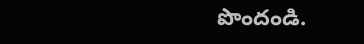పొందండి.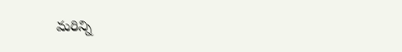మరిన్ని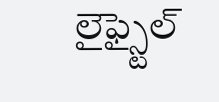లైఫ్స్టైల్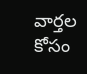వార్తల కోసం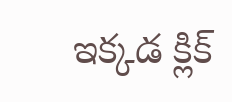ఇక్కడ క్లిక్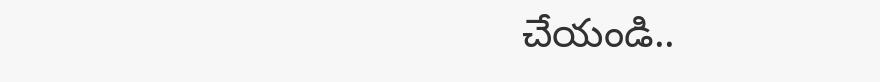చేయండి..